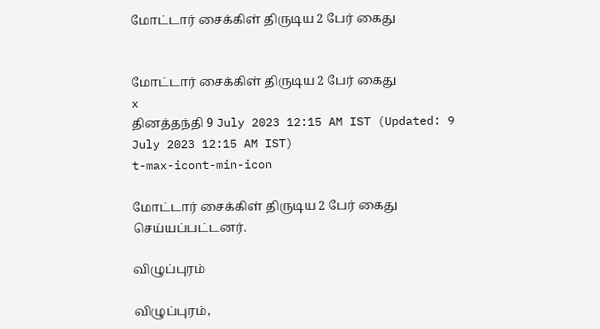மோட்டார் சைக்கிள் திருடிய 2 பேர் கைது


மோட்டார் சைக்கிள் திருடிய 2 பேர் கைது
x
தினத்தந்தி 9 July 2023 12:15 AM IST (Updated: 9 July 2023 12:15 AM IST)
t-max-icont-min-icon

மோட்டார் சைக்கிள் திருடிய 2 பேர் கைது செய்யப்பட்டனர்.

விழுப்புரம்

விழுப்புரம்,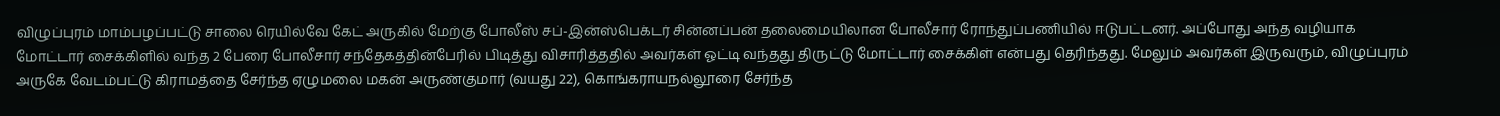விழுப்புரம் மாம்பழப்பட்டு சாலை ரெயில்வே கேட் அருகில் மேற்கு போலீஸ் சப்-இன்ஸ்பெக்டர் சின்னப்பன் தலைமையிலான போலீசார் ரோந்துப்பணியில் ஈடுபட்டனர். அப்போது அந்த வழியாக மோட்டார் சைக்கிளில் வந்த 2 பேரை போலீசார் சந்தேகத்தின்பேரில் பிடித்து விசாரித்ததில் அவர்கள் ஓட்டி வந்தது திருட்டு மோட்டார் சைக்கிள் என்பது தெரிந்தது. மேலும் அவர்கள் இருவரும், விழுப்புரம் அருகே வேடம்பட்டு கிராமத்தை சேர்ந்த ஏழுமலை மகன் அருண்குமார் (வயது 22), கொங்கராயநல்லூரை சேர்ந்த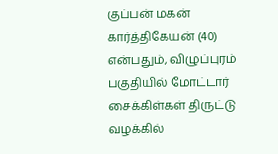குப்பன் மகன் கார்த்திகேயன் (40) என்பதும், விழுப்புரம் பகுதியில் மோட்டார் சைக்கிள்கள் திருட்டு வழக்கில்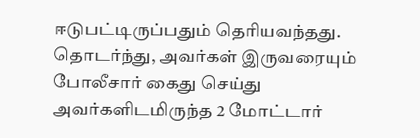ஈடுபட்டிருப்பதும் தெரியவந்தது. தொடர்ந்து, அவர்கள் இருவரையும் போலீசார் கைது செய்து அவர்களிடமிருந்த 2 மோட்டார்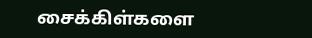சைக்கிள்களை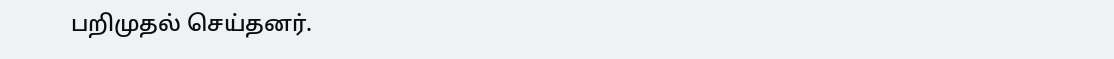பறிமுதல் செய்தனர்.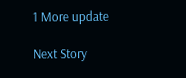1 More update

Next Story